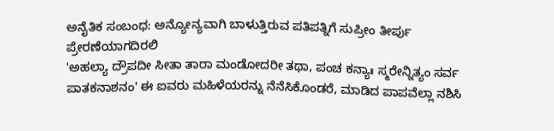ಅನೈತಿಕ ಸಂಬಂಧ: ಅನ್ಯೋನ್ಯವಾಗಿ ಬಾಳುತ್ತಿರುವ ಪತಿಪತ್ನಿಗೆ ಸುಪ್ರೀಂ ತೀರ್ಪು ಪ್ರೇರಣೆಯಾಗದಿರಲಿ
'ಅಹಲ್ಯಾ ದ್ರೌಪದೀ ಸೀತಾ ತಾರಾ ಮಂಡೋದರೀ ತಥಾ, ಪಂಚ ಕನ್ಯಾಃ ಸ್ಮರೇನ್ನಿತ್ಯಂ ಸರ್ವ ಪಾತಕನಾಶನಂ' ಈ ಐವರು ಮಹಿಳೆಯರನ್ನು ನೆನೆಸಿಕೊಂಡರೆ, ಮಾಡಿದ ಪಾಪವೆಲ್ಲಾ ನಶಿಸಿ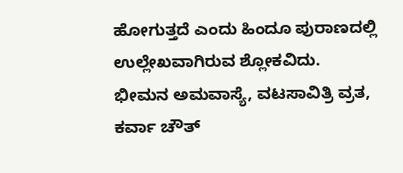ಹೋಗುತ್ತದೆ ಎಂದು ಹಿಂದೂ ಪುರಾಣದಲ್ಲಿ ಉಲ್ಲೇಖವಾಗಿರುವ ಶ್ಲೋಕವಿದು.
ಭೀಮನ ಅಮವಾಸ್ಯೆ, ವಟಸಾವಿತ್ರಿ ವ್ರತ, ಕರ್ವಾ ಚೌತ್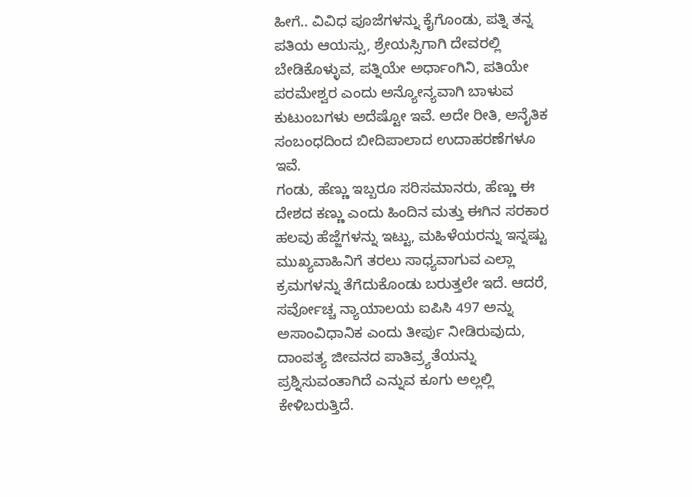ಹೀಗೆ.. ವಿವಿಧ ಪೂಜೆಗಳನ್ನು ಕೈಗೊಂಡು, ಪತ್ನಿ ತನ್ನ ಪತಿಯ ಆಯಸ್ಸು, ಶ್ರೇಯಸ್ಸಿಗಾಗಿ ದೇವರಲ್ಲಿ ಬೇಡಿಕೊಳ್ಳುವ, ಪತ್ನಿಯೇ ಅರ್ಧಾಂಗಿನಿ, ಪತಿಯೇ ಪರಮೇಶ್ವರ ಎಂದು ಅನ್ಯೋನ್ಯವಾಗಿ ಬಾಳುವ ಕುಟುಂಬಗಳು ಅದೆಷ್ಟೋ ಇವೆ. ಅದೇ ರೀತಿ, ಅನೈತಿಕ ಸಂಬಂಧದಿಂದ ಬೀದಿಪಾಲಾದ ಉದಾಹರಣೆಗಳೂ ಇವೆ.
ಗಂಡು, ಹೆಣ್ಣು ಇಬ್ಬರೂ ಸರಿಸಮಾನರು, ಹೆಣ್ಣು ಈ ದೇಶದ ಕಣ್ಣು ಎಂದು ಹಿಂದಿನ ಮತ್ತು ಈಗಿನ ಸರಕಾರ ಹಲವು ಹೆಜ್ಜೆಗಳನ್ನು ಇಟ್ಟು, ಮಹಿಳೆಯರನ್ನು ಇನ್ನಷ್ಟು ಮುಖ್ಯವಾಹಿನಿಗೆ ತರಲು ಸಾಧ್ಯವಾಗುವ ಎಲ್ಲಾ ಕ್ರಮಗಳನ್ನು ತೆಗೆದುಕೊಂಡು ಬರುತ್ತಲೇ ಇದೆ. ಆದರೆ, ಸರ್ವೋಚ್ಚ ನ್ಯಾಯಾಲಯ ಐಪಿಸಿ 497 ಅನ್ನು ಅಸಾಂವಿಧಾನಿಕ ಎಂದು ತೀರ್ಪು ನೀಡಿರುವುದು, ದಾಂಪತ್ಯ ಜೀವನದ ಪಾತಿವ್ರ್ಯತೆಯನ್ನು ಪ್ರಶ್ನಿಸುವಂತಾಗಿದೆ ಎನ್ನುವ ಕೂಗು ಅಲ್ಲಲ್ಲಿ ಕೇಳಿಬರುತ್ತಿದೆ.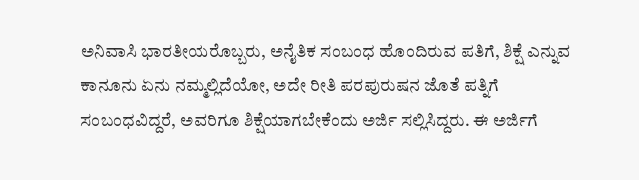ಅನಿವಾಸಿ ಭಾರತೀಯರೊಬ್ಬರು, ಅನೈತಿಕ ಸಂಬಂಧ ಹೊಂದಿರುವ ಪತಿಗೆ, ಶಿಕ್ಷೆ ಎನ್ನುವ ಕಾನೂನು ಏನು ನಮ್ಮಲ್ಲಿದೆಯೋ, ಅದೇ ರೀತಿ ಪರಪುರುಷನ ಜೊತೆ ಪತ್ನಿಗೆ ಸಂಬಂಧವಿದ್ದರೆ, ಅವರಿಗೂ ಶಿಕ್ಷೆಯಾಗಬೇಕೆಂದು ಅರ್ಜಿ ಸಲ್ಲಿಸಿದ್ದರು. ಈ ಅರ್ಜಿಗೆ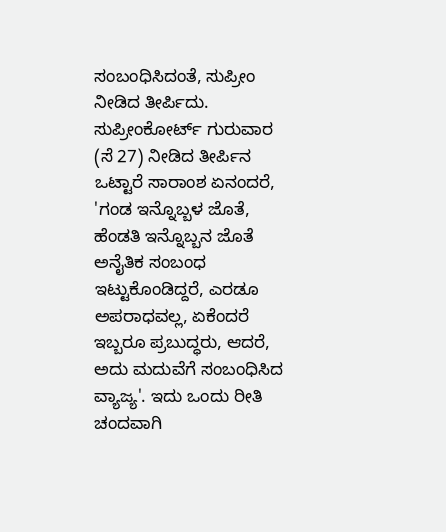ಸಂಬಂಧಿಸಿದಂತೆ, ಸುಪ್ರೀಂ ನೀಡಿದ ತೀರ್ಪಿದು.
ಸುಪ್ರೀಂಕೋರ್ಟ್ ಗುರುವಾರ (ಸೆ 27) ನೀಡಿದ ತೀರ್ಪಿನ ಒಟ್ಟಾರೆ ಸಾರಾಂಶ ಏನಂದರೆ, 'ಗಂಡ ಇನ್ನೊಬ್ಬಳ ಜೊತೆ, ಹೆಂಡತಿ ಇನ್ನೊಬ್ಬನ ಜೊತೆ ಅನೈತಿಕ ಸಂಬಂಧ ಇಟ್ಟುಕೊಂಡಿದ್ದರೆ, ಎರಡೂ ಅಪರಾಧವಲ್ಲ, ಏಕೆಂದರೆ ಇಬ್ಬರೂ ಪ್ರಬುದ್ಧರು, ಆದರೆ, ಅದು ಮದುವೆಗೆ ಸಂಬಂಧಿಸಿದ ವ್ಯಾಜ್ಯ'. ಇದು ಒಂದು ರೀತಿ ಚಂದವಾಗಿ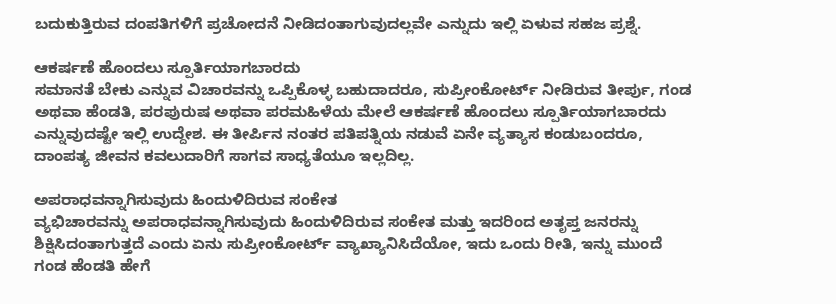ಬದುಕುತ್ತಿರುವ ದಂಪತಿಗಳಿಗೆ ಪ್ರಚೋದನೆ ನೀಡಿದಂತಾಗುವುದಲ್ಲವೇ ಎನ್ನುದು ಇಲ್ಲಿ ಏಳುವ ಸಹಜ ಪ್ರಶ್ನೆ.

ಆಕರ್ಷಣೆ ಹೊಂದಲು ಸ್ಪೂರ್ತಿಯಾಗಬಾರದು
ಸಮಾನತೆ ಬೇಕು ಎನ್ನುವ ವಿಚಾರವನ್ನು ಒಪ್ಪಿಕೊಳ್ಳ ಬಹುದಾದರೂ, ಸುಪ್ರೀಂಕೋರ್ಟ್ ನೀಡಿರುವ ತೀರ್ಪು, ಗಂಡ ಅಥವಾ ಹೆಂಡತಿ, ಪರಪುರುಷ ಅಥವಾ ಪರಮಹಿಳೆಯ ಮೇಲೆ ಆಕರ್ಷಣೆ ಹೊಂದಲು ಸ್ಪೂರ್ತಿಯಾಗಬಾರದು ಎನ್ನುವುದಷ್ಟೇ ಇಲ್ಲಿ ಉದ್ದೇಶ. ಈ ತೀರ್ಪಿನ ನಂತರ ಪತಿಪತ್ನಿಯ ನಡುವೆ ಏನೇ ವ್ಯತ್ಯಾಸ ಕಂಡುಬಂದರೂ, ದಾಂಪತ್ಯ ಜೀವನ ಕವಲುದಾರಿಗೆ ಸಾಗವ ಸಾಧ್ಯತೆಯೂ ಇಲ್ಲದಿಲ್ಲ.

ಅಪರಾಧವನ್ನಾಗಿಸುವುದು ಹಿಂದುಳಿದಿರುವ ಸಂಕೇತ
ವ್ಯಭಿಚಾರವನ್ನು ಅಪರಾಧವನ್ನಾಗಿಸುವುದು ಹಿಂದುಳಿದಿರುವ ಸಂಕೇತ ಮತ್ತು ಇದರಿಂದ ಅತೃಪ್ತ ಜನರನ್ನು ಶಿಕ್ಷಿಸಿದಂತಾಗುತ್ತದೆ ಎಂದು ಏನು ಸುಪ್ರೀಂಕೋರ್ಟ್ ವ್ಯಾಖ್ಯಾನಿಸಿದೆಯೋ, ಇದು ಒಂದು ರೀತಿ, ಇನ್ನು ಮುಂದೆ ಗಂಡ ಹೆಂಡತಿ ಹೇಗೆ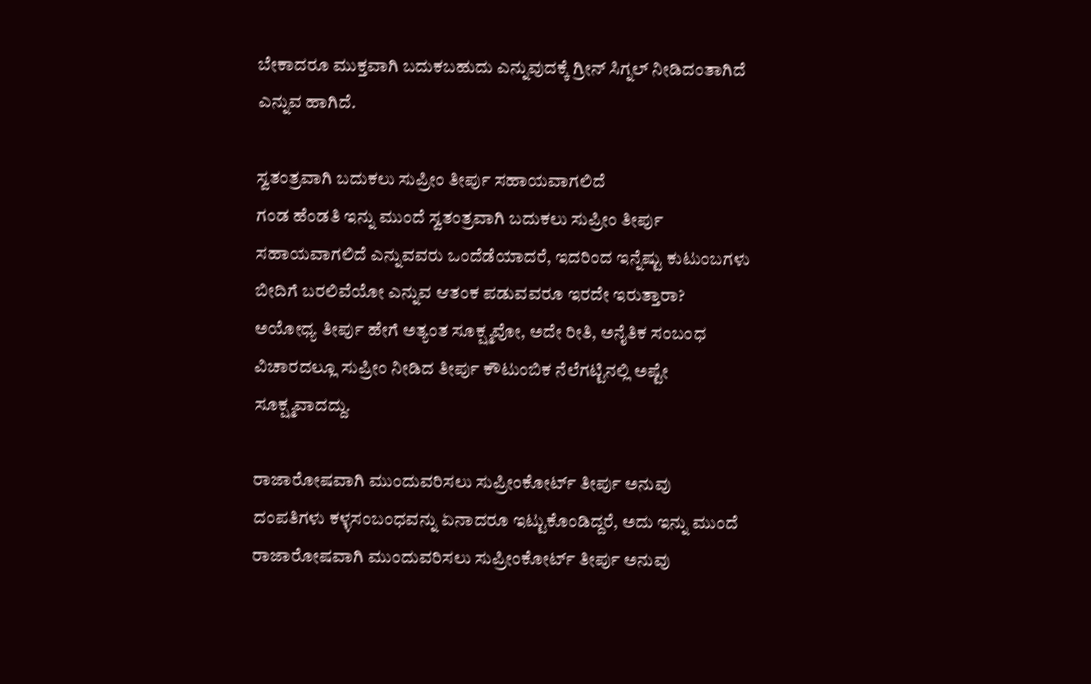ಬೇಕಾದರೂ ಮುಕ್ತವಾಗಿ ಬದುಕಬಹುದು ಎನ್ನುವುದಕ್ಕೆ ಗ್ರೀನ್ ಸಿಗ್ನಲ್ ನೀಡಿದಂತಾಗಿದೆ ಎನ್ನುವ ಹಾಗಿದೆ.

ಸ್ವತಂತ್ರವಾಗಿ ಬದುಕಲು ಸುಪ್ರೀಂ ತೀರ್ಪು ಸಹಾಯವಾಗಲಿದೆ
ಗಂಡ ಹೆಂಡತಿ ಇನ್ನು ಮುಂದೆ ಸ್ವತಂತ್ರವಾಗಿ ಬದುಕಲು ಸುಪ್ರೀಂ ತೀರ್ಪು ಸಹಾಯವಾಗಲಿದೆ ಎನ್ನುವವರು ಒಂದೆಡೆಯಾದರೆ, ಇದರಿಂದ ಇನ್ನೆಷ್ಟು ಕುಟುಂಬಗಳು ಬೀದಿಗೆ ಬರಲಿವೆಯೋ ಎನ್ನುವ ಆತಂಕ ಪಡುವವರೂ ಇರದೇ ಇರುತ್ತಾರಾ? ಅಯೋಧ್ಯ ತೀರ್ಪು ಹೇಗೆ ಅತ್ಯಂತ ಸೂಕ್ಷ್ಮವೋ, ಅದೇ ರೀತಿ, ಅನೈತಿಕ ಸಂಬಂಧ ವಿಚಾರದಲ್ಲೂ ಸುಪ್ರೀಂ ನೀಡಿದ ತೀರ್ಪು ಕೌಟುಂಬಿಕ ನೆಲೆಗಟ್ಟಿನಲ್ಲಿ ಅಷ್ಟೇ ಸೂಕ್ಷ್ಮವಾದದ್ದು.

ರಾಜಾರೋಷವಾಗಿ ಮುಂದುವರಿಸಲು ಸುಪ್ರೀಂಕೋರ್ಟ್ ತೀರ್ಪು ಅನುವು
ದಂಪತಿಗಳು ಕಳ್ಳಸಂಬಂಧವನ್ನು ಏನಾದರೂ ಇಟ್ಟುಕೊಂಡಿದ್ದರೆ, ಅದು ಇನ್ನು ಮುಂದೆ ರಾಜಾರೋಷವಾಗಿ ಮುಂದುವರಿಸಲು ಸುಪ್ರೀಂಕೋರ್ಟ್ ತೀರ್ಪು ಅನುವು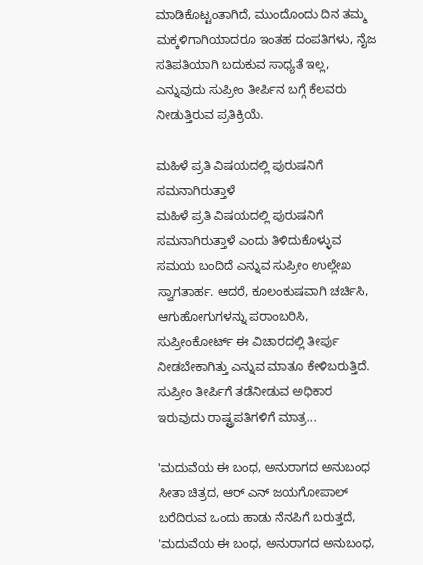ಮಾಡಿಕೊಟ್ಟಂತಾಗಿದೆ, ಮುಂದೊಂದು ದಿನ ತಮ್ಮ ಮಕ್ಕಳಿಗಾಗಿಯಾದರೂ ಇಂತಹ ದಂಪತಿಗಳು, ನೈಜ ಸತಿಪತಿಯಾಗಿ ಬದುಕುವ ಸಾಧ್ಯತೆ ಇಲ್ಲ, ಎನ್ನುವುದು ಸುಪ್ರೀಂ ತೀರ್ಪಿನ ಬಗ್ಗೆ ಕೆಲವರು ನೀಡುತ್ತಿರುವ ಪ್ರತಿಕ್ರಿಯೆ.

ಮಹಿಳೆ ಪ್ರತಿ ವಿಷಯದಲ್ಲಿ ಪುರುಷನಿಗೆ ಸಮನಾಗಿರುತ್ತಾಳೆ
ಮಹಿಳೆ ಪ್ರತಿ ವಿಷಯದಲ್ಲಿ ಪುರುಷನಿಗೆ ಸಮನಾಗಿರುತ್ತಾಳೆ ಎಂದು ತಿಳಿದುಕೊಳ್ಳುವ ಸಮಯ ಬಂದಿದೆ ಎನ್ನುವ ಸುಪ್ರೀಂ ಉಲ್ಲೇಖ ಸ್ವಾಗತಾರ್ಹ. ಆದರೆ, ಕೂಲಂಕುಷವಾಗಿ ಚರ್ಚಿಸಿ, ಆಗುಹೋಗುಗಳನ್ನು ಪರಾಂಬರಿಸಿ, ಸುಪ್ರೀಂಕೋರ್ಟ್ ಈ ವಿಚಾರದಲ್ಲಿ ತೀರ್ಪು ನೀಡಬೇಕಾಗಿತ್ತು ಎನ್ನುವ ಮಾತೂ ಕೇಳಿಬರುತ್ತಿದೆ. ಸುಪ್ರೀಂ ತೀರ್ಪಿಗೆ ತಡೆನೀಡುವ ಅಧಿಕಾರ ಇರುವುದು ರಾಷ್ಟ್ರಪತಿಗಳಿಗೆ ಮಾತ್ರ...

'ಮದುವೆಯ ಈ ಬಂಧ, ಅನುರಾಗದ ಅನುಬಂಧ
ಸೀತಾ ಚಿತ್ರದ, ಆರ್ ಎನ್ ಜಯಗೋಪಾಲ್ ಬರೆದಿರುವ ಒಂದು ಹಾಡು ನೆನಪಿಗೆ ಬರುತ್ತದೆ, 'ಮದುವೆಯ ಈ ಬಂಧ, ಅನುರಾಗದ ಅನುಬಂಧ,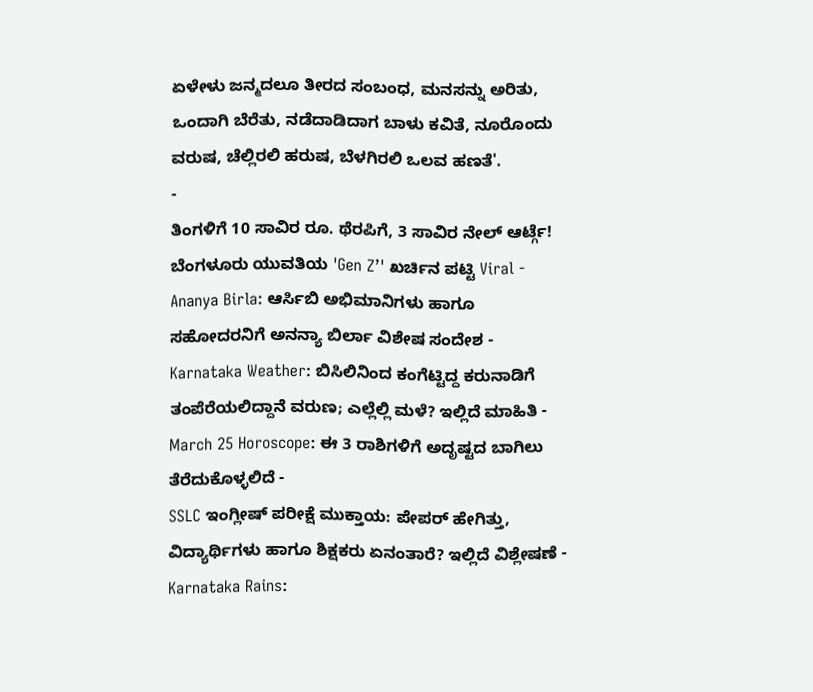ಏಳೇಳು ಜನ್ಮದಲೂ ತೀರದ ಸಂಬಂಧ, ಮನಸನ್ನು ಅರಿತು, ಒಂದಾಗಿ ಬೆರೆತು, ನಡೆದಾಡಿದಾಗ ಬಾಳು ಕವಿತೆ, ನೂರೊಂದು ವರುಷ, ಚೆಲ್ಲಿರಲಿ ಹರುಷ, ಬೆಳಗಿರಲಿ ಒಲವ ಹಣತೆ'.
-
ತಿಂಗಳಿಗೆ 10 ಸಾವಿರ ರೂ. ಥೆರಪಿಗೆ, 3 ಸಾವಿರ ನೇಲ್ ಆರ್ಟ್ಗೆ! ಬೆಂಗಳೂರು ಯುವತಿಯ 'Gen Z’' ಖರ್ಚಿನ ಪಟ್ಟಿ Viral -
Ananya Birla: ಆರ್ಸಿಬಿ ಅಭಿಮಾನಿಗಳು ಹಾಗೂ ಸಹೋದರನಿಗೆ ಅನನ್ಯಾ ಬಿರ್ಲಾ ವಿಶೇಷ ಸಂದೇಶ -
Karnataka Weather: ಬಿಸಿಲಿನಿಂದ ಕಂಗೆಟ್ಟಿದ್ದ ಕರುನಾಡಿಗೆ ತಂಪೆರೆಯಲಿದ್ದಾನೆ ವರುಣ; ಎಲ್ಲೆಲ್ಲಿ ಮಳೆ? ಇಲ್ಲಿದೆ ಮಾಹಿತಿ -
March 25 Horoscope: ಈ 3 ರಾಶಿಗಳಿಗೆ ಅದೃಷ್ಟದ ಬಾಗಿಲು ತೆರೆದುಕೊಳ್ಳಲಿದೆ -
SSLC ಇಂಗ್ಲೀಷ್ ಪರೀಕ್ಷೆ ಮುಕ್ತಾಯ: ಪೇಪರ್ ಹೇಗಿತ್ತು, ವಿದ್ಯಾರ್ಥಿಗಳು ಹಾಗೂ ಶಿಕ್ಷಕರು ಏನಂತಾರೆ? ಇಲ್ಲಿದೆ ವಿಶ್ಲೇಷಣೆ -
Karnataka Rains: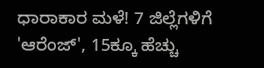ಧಾರಾಕಾರ ಮಳೆ! 7 ಜಿಲ್ಲೆಗಳಿಗೆ 'ಆರೆಂಜ್', 15ಕ್ಕೂ ಹೆಚ್ಚು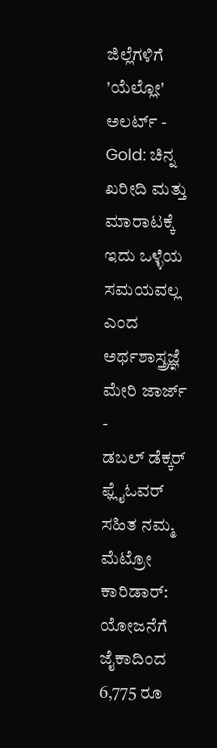ಜಿಲ್ಲೆಗಳಿಗೆ 'ಯೆಲ್ಲೋ' ಅಲರ್ಟ್ -
Gold: ಚಿನ್ನ ಖರೀದಿ ಮತ್ತು ಮಾರಾಟಕ್ಕೆ ಇದು ಒಳ್ಳೆಯ ಸಮಯವಲ್ಲ ಎಂದ ಅರ್ಥಶಾಸ್ತ್ರಜ್ಞೆ ಮೇರಿ ಜಾರ್ಜ್ -
ಡಬಲ್ ಡೆಕ್ಕರ್ ಫ್ಲೈಓವರ್ ಸಹಿತ ನಮ್ಮ ಮೆಟ್ರೋ ಕಾರಿಡಾರ್: ಯೋಜನೆಗೆ ಜೈಕಾದಿಂದ 6,775 ರೂ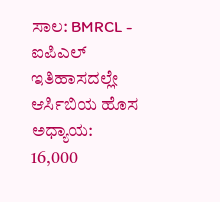ಸಾಲ: BMRCL -
ಐಪಿಎಲ್ ಇತಿಹಾಸದಲ್ಲೇ ಆರ್ಸಿಬಿಯ ಹೊಸ ಅಧ್ಯಾಯ: 16,000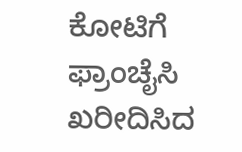ಕೋಟಿಗೆ ಫ್ರಾಂಚೈಸಿ ಖರೀದಿಸಿದ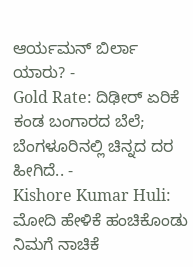ಆರ್ಯಮನ್ ಬಿರ್ಲಾ ಯಾರು? -
Gold Rate: ದಿಢೀರ್ ಏರಿಕೆ ಕಂಡ ಬಂಗಾರದ ಬೆಲೆ; ಬೆಂಗಳೂರಿನಲ್ಲಿ ಚಿನ್ನದ ದರ ಹೀಗಿದೆ.. -
Kishore Kumar Huli: ಮೋದಿ ಹೇಳಿಕೆ ಹಂಚಿಕೊಂಡು ನಿಮಗೆ ನಾಚಿಕೆ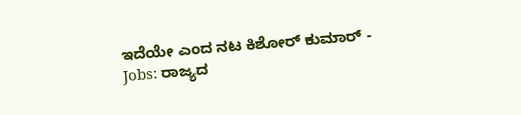ಇದೆಯೇ ಎಂದ ನಟ ಕಿಶೋರ್ ಕುಮಾರ್ -
Jobs: ರಾಜ್ಯದ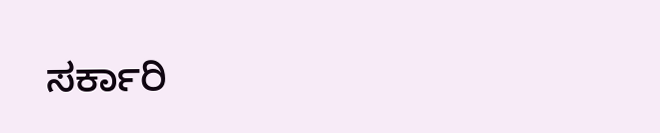ಸರ್ಕಾರಿ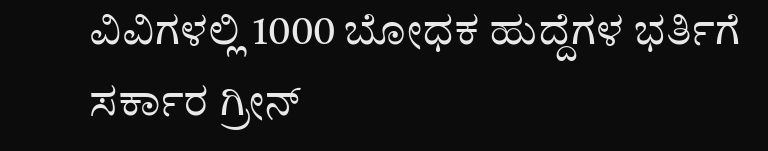ವಿವಿಗಳಲ್ಲಿ 1000 ಬೋಧಕ ಹುದ್ದೆಗಳ ಭರ್ತಿಗೆ ಸರ್ಕಾರ ಗ್ರೀನ್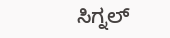ಸಿಗ್ನಲ್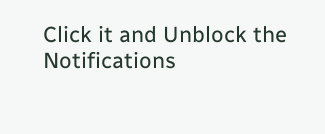Click it and Unblock the Notifications